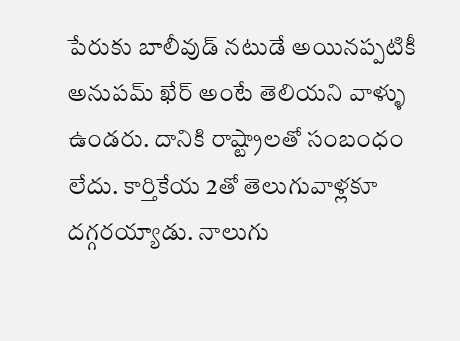పేరుకు బాలీవుడ్ నటుడే అయినప్పటికీ అనుపమ్ ఖేర్ అంటే తెలియని వాళ్ళు ఉండరు. దానికి రాష్ట్రాలతో సంబంధం లేదు. కార్తికేయ 2తో తెలుగువాళ్లకూ దగ్గరయ్యాడు. నాలుగు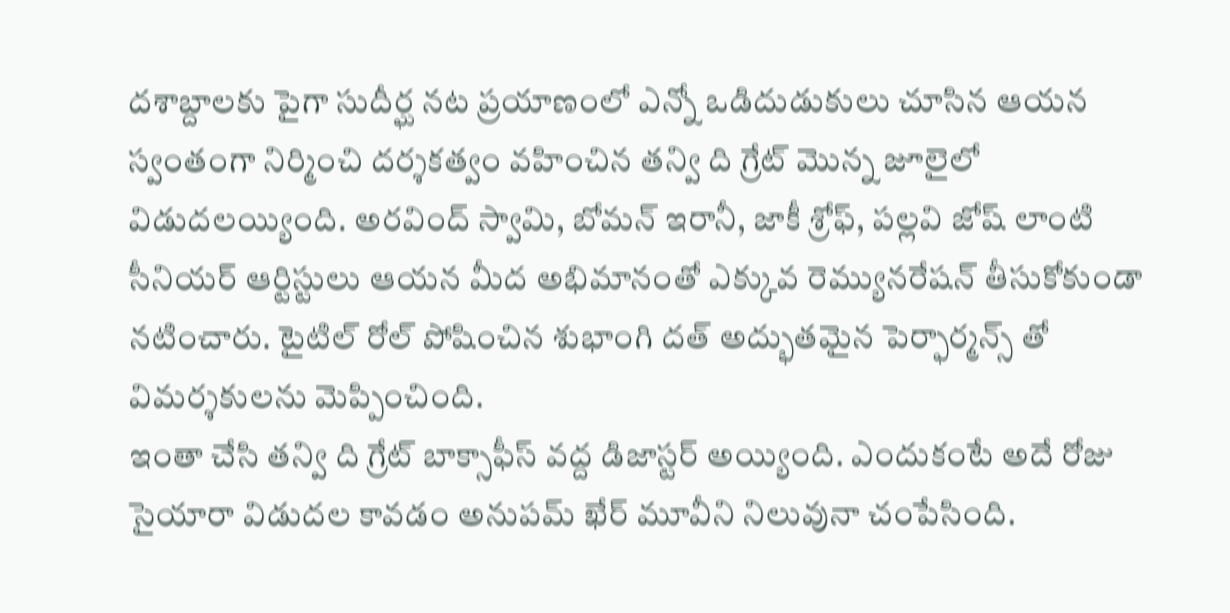దశాబ్దాలకు పైగా సుదీర్ఘ నట ప్రయాణంలో ఎన్నో ఒడిదుడుకులు చూసిన ఆయన స్వంతంగా నిర్మించి దర్శకత్వం వహించిన తన్వి ది గ్రేట్ మొన్న జూలైలో విడుదలయ్యింది. అరవింద్ స్వామి, బోమన్ ఇరానీ, జాకీ శ్రోఫ్, పల్లవి జోష్ లాంటి సీనియర్ ఆర్టిస్టులు ఆయన మీద అభిమానంతో ఎక్కువ రెమ్యునరేషన్ తీసుకోకుండా నటించారు. టైటిల్ రోల్ పోషించిన శుభాంగి దత్ అద్భుతమైన పెర్ఫార్మన్స్ తో విమర్శకులను మెప్పించింది.
ఇంతా చేసి తన్వి ది గ్రేట్ బాక్సాఫీస్ వద్ద డిజాస్టర్ అయ్యింది. ఎందుకంటే అదే రోజు సైయారా విడుదల కావడం అనుపమ్ ఖేర్ మూవీని నిలువునా చంపేసింది.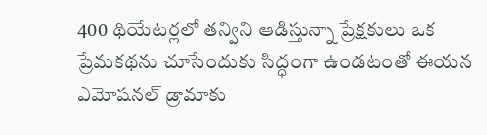400 థియేటర్లలో తన్విని ఆడిస్తున్నా ప్రేక్షకులు ఒక ప్రేమకథను చూసేందుకు సిద్ధంగా ఉండటంతో ఈయన ఎమోషనల్ డ్రామాకు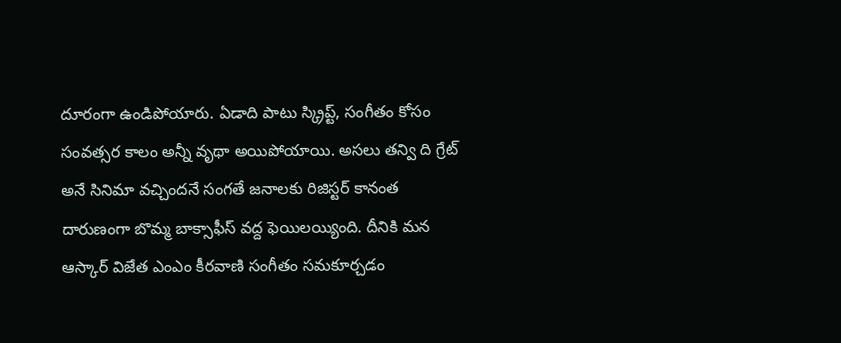దూరంగా ఉండిపోయారు. ఏడాది పాటు స్క్రిప్ట్, సంగీతం కోసం సంవత్సర కాలం అన్నీ వృథా అయిపోయాయి. అసలు తన్వి ది గ్రేట్ అనే సినిమా వచ్చిందనే సంగతే జనాలకు రిజిస్టర్ కానంత దారుణంగా బొమ్మ బాక్సాఫీస్ వద్ద ఫెయిలయ్యింది. దీనికి మన ఆస్కార్ విజేత ఎంఎం కీరవాణి సంగీతం సమకూర్చడం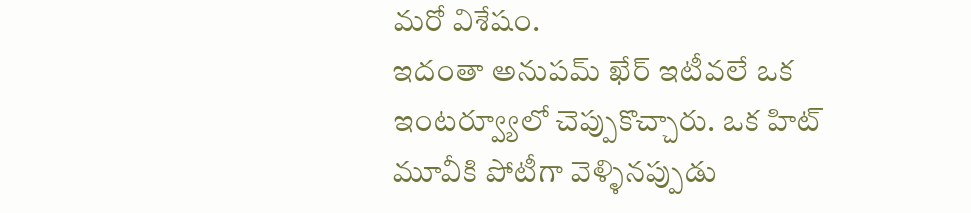మరో విశేషం.
ఇదంతా అనుపమ్ ఖేర్ ఇటీవలే ఒక ఇంటర్వ్యూలో చెప్పుకొచ్చారు. ఒక హిట్ మూవీకి పోటీగా వెళ్ళినప్పుడు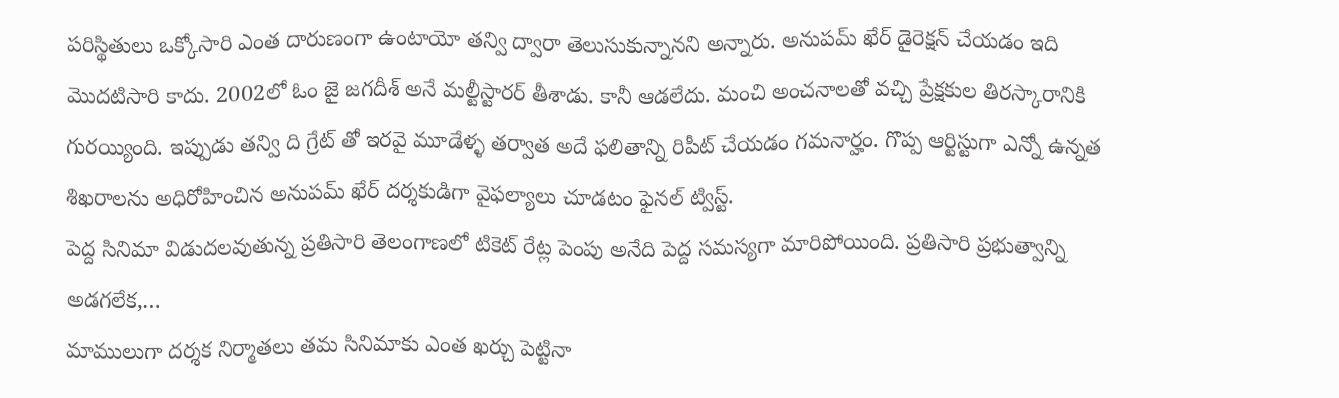పరిస్థితులు ఒక్కోసారి ఎంత దారుణంగా ఉంటాయో తన్వి ద్వారా తెలుసుకున్నానని అన్నారు. అనుపమ్ ఖేర్ డైరెక్షన్ చేయడం ఇది మొదటిసారి కాదు. 2002లో ఓం జై జగదీశ్ అనే మల్టీస్టారర్ తీశాడు. కానీ ఆడలేదు. మంచి అంచనాలతో వచ్చి ప్రేక్షకుల తిరస్కారానికి గురయ్యింది. ఇప్పుడు తన్వి ది గ్రేట్ తో ఇరవై మూడేళ్ళ తర్వాత అదే ఫలితాన్ని రిపీట్ చేయడం గమనార్హం. గొప్ప ఆర్టిస్టుగా ఎన్నో ఉన్నత శిఖరాలను అధిరోహించిన అనుపమ్ ఖేర్ దర్శకుడిగా వైఫల్యాలు చూడటం ఫైనల్ ట్విస్ట్.
పెద్ద సినిమా విడుదలవుతున్న ప్రతిసారి తెలంగాణలో టికెట్ రేట్ల పెంపు అనేది పెద్ద సమస్యగా మారిపోయింది. ప్రతిసారి ప్రభుత్వాన్ని అడగలేక,…
మాములుగా దర్శక నిర్మాతలు తమ సినిమాకు ఎంత ఖర్చు పెట్టినా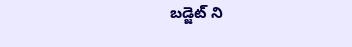బడ్జెట్ ని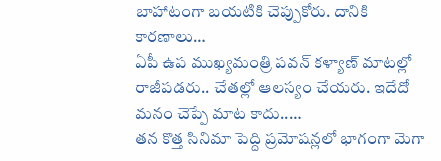బాహాటంగా బయటికి చెప్పుకోరు. దానికి కారణాలు…
ఏపీ ఉప ముఖ్యమంత్రి పవన్ కళ్యాణ్ మాటల్లో రాజీపడరు.. చేతల్లో ఆలస్యం చేయరు. ఇదేదో మనం చెప్పే మాట కాదు..…
తన కొత్త సినిమా పెద్ది ప్రమోషన్లలో భాగంగా మెగా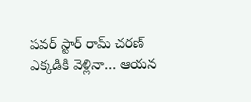పవర్ స్టార్ రామ్ చరణ్ ఎక్కడికి వెళ్లినా… ఆయన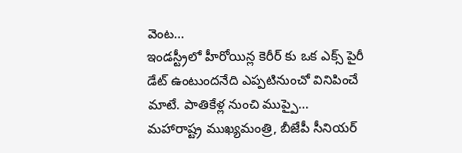వెంట…
ఇండస్ట్రీలో హీరోయిన్ల కెరీర్ కు ఒక ఎక్స్ పైరీ డేట్ ఉంటుందనేది ఎప్పటినుంచో వినిపించే మాటే. పాతికేళ్ల నుంచి ముప్పై…
మహారాష్ట్ర ముఖ్యమంత్రి, బీజేపీ సీనియర్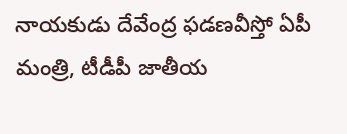నాయకుడు దేవేంద్ర ఫడణవీస్తో ఏపీ మంత్రి, టీడీపీ జాతీయ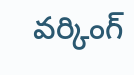వర్కింగ్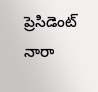ప్రెసిడెంట్ నారా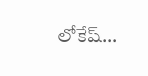లోకేష్…